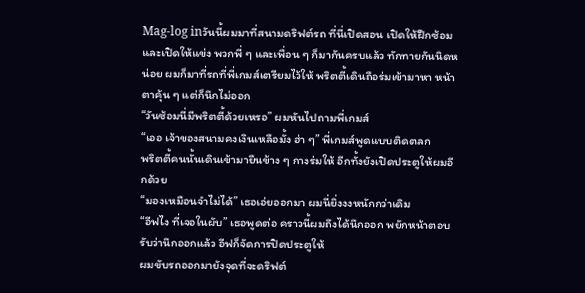Mag-log inวันนี้ผมมาที่สนามดริฟต์รถ ที่นี่เปิดสอน เปิดให้ฝึกซ้อม และเปิดให้แข่ง พวกพี่ ๆ และเพื่อน ๆ ก็มากันครบแล้ว ทักทายกันนิดหน่อย ผมก็มาที่รถที่พี่เกมส์เตรียมไว้ให้ พริตตี้เดินถือร่มเข้ามาหา หน้าตาคุ้น ๆ แต่ก็นึกไม่ออก
“วันซ้อมนี่มีพริตตี้ด้วยเหรอ” ผมหันไปถามพี่เกมส์
“เออ เจ้าของสนามคงเงินเหลือมั้ง ฮ่า ๆ” พี่เกมส์พูดแบบติดตลก
พริตตี้คนนั้นเดินเข้ามายืนข้าง ๆ กางร่มให้ อีกทั้งยังเปิดประตูให้ผมอีกด้วย
“มองเหมือนจำไม่ได้” เธอเอ่ยออกมา ผมนี่ยิ่งงงหนักกว่าเดิม
“อีฟไง ที่เจอในผับ” เธอพูดต่อ คราวนี้ผมถึงได้นึกออก พยักหน้าตอบรับว่านึกออกแล้ว อีฟก็จัดการปิดประตูให้
ผมขับรถออกมายังจุดที่จะดริฟต์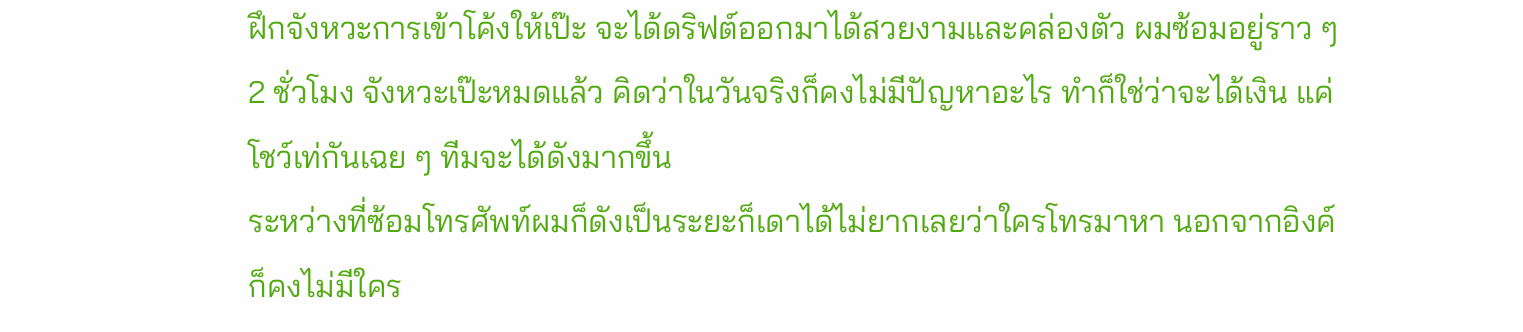ฝึกจังหวะการเข้าโค้งให้เป๊ะ จะได้ดริฟต์ออกมาได้สวยงามและคล่องตัว ผมซ้อมอยู่ราว ๆ 2 ชั่วโมง จังหวะเป๊ะหมดแล้ว คิดว่าในวันจริงก็คงไม่มีปัญหาอะไร ทำก็ใช่ว่าจะได้เงิน แค่โชว์เท่กันเฉย ๆ ทีมจะได้ดังมากขึ้น
ระหว่างที่ซ้อมโทรศัพท์ผมก็ดังเป็นระยะก็เดาได้ไม่ยากเลยว่าใครโทรมาหา นอกจากอิงค์ก็คงไม่มีใคร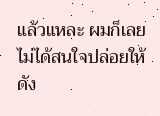แล้วแหละ ผมก็เลยไม่ได้สนใจปล่อยให้ดัง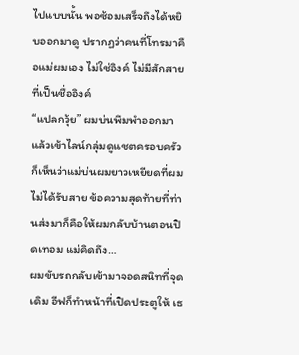ไปแบบนั้น พอซ้อมเสร็จถึงได้หยิบออกมาดู ปรากฏว่าคนที่โทรมาคือแม่ผมเอง ไม่ใช่อิงค์ ไม่มีสักสายที่เป็นชื่ออิงค์
“แปลกวุ้ย” ผมบ่นพึมพำออกมาแล้วเข้าไลน์กลุ่มดูแชตครอบครัว ก็เห็นว่าแม่บ่นผมยาวเหยียดที่ผมไม่ได้รับสาย ข้อความสุดท้ายที่ท่านส่งมาก็คือให้ผมกลับบ้านตอนปิดเทอม แม่คิดถึง…
ผมขับรถกลับเข้ามาจอดสนิทที่จุดเดิม อีฟก็ทำหน้าที่เปิดประตูให้ เธ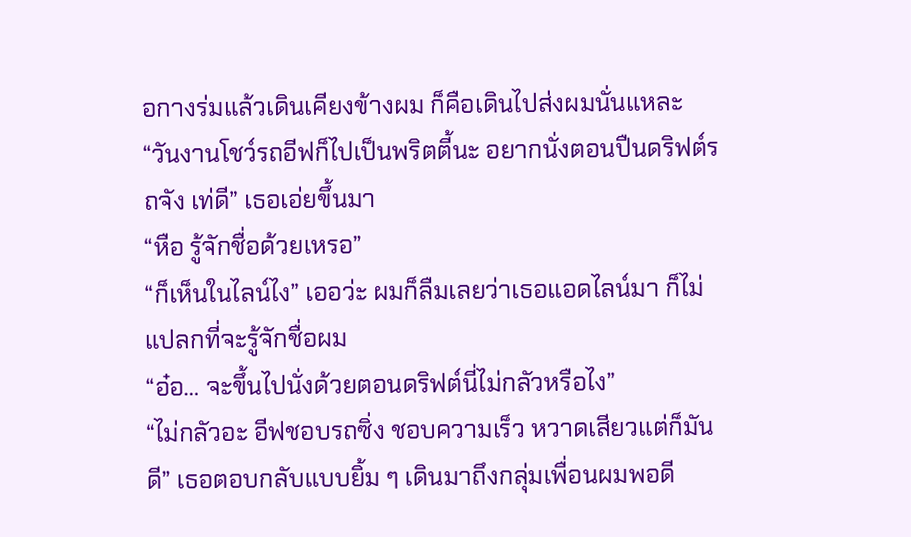อกางร่มแล้วเดินเคียงข้างผม ก็คือเดินไปส่งผมนั่นแหละ
“วันงานโชว์รถอีฟก็ไปเป็นพริตตี้นะ อยากนั่งตอนปืนดริฟต์รถจัง เท่ดี” เธอเอ่ยขึ้นมา
“หือ รู้จักชื่อด้วยเหรอ”
“ก็เห็นในไลน์ไง” เออว่ะ ผมก็ลืมเลยว่าเธอแอดไลน์มา ก็ไม่แปลกที่จะรู้จักชื่อผม
“อ๋อ… จะขึ้นไปนั่งด้วยตอนดริฟต์นี่ไม่กลัวหรือไง”
“ไม่กลัวอะ อีฟชอบรถซิ่ง ชอบความเร็ว หวาดเสียวแต่ก็มันดี” เธอตอบกลับแบบยิ้ม ๆ เดินมาถึงกลุ่มเพื่อนผมพอดี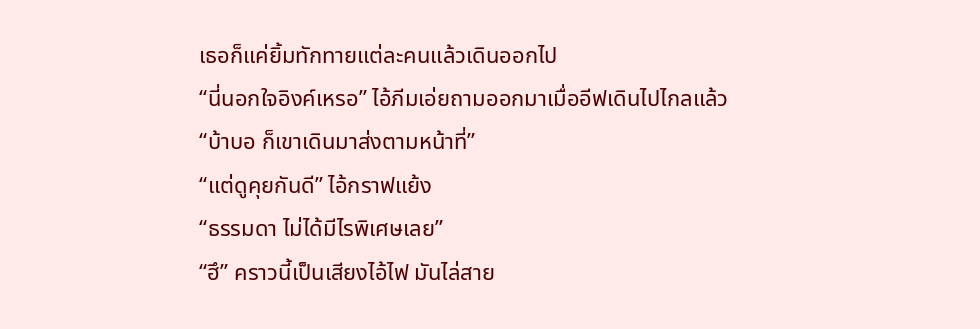เธอก็แค่ยิ้มทักทายแต่ละคนแล้วเดินออกไป
“นี่นอกใจอิงค์เหรอ” ไอ้ภีมเอ่ยถามออกมาเมื่ออีฟเดินไปไกลแล้ว
“บ้าบอ ก็เขาเดินมาส่งตามหน้าที่”
“แต่ดูคุยกันดี” ไอ้กราฟแย้ง
“ธรรมดา ไม่ได้มีไรพิเศษเลย”
“ฮึ” คราวนี้เป็นเสียงไอ้ไฟ มันไล่สาย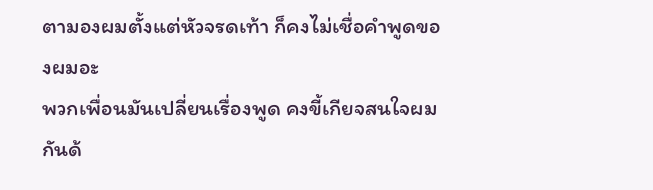ตามองผมตั้งแต่หัวจรดเท้า ก็คงไม่เชื่อคำพูดของผมอะ
พวกเพื่อนมันเปลี่ยนเรื่องพูด คงขี้เกียจสนใจผมกันด้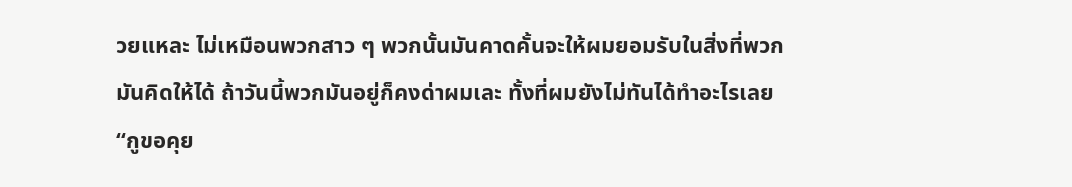วยแหละ ไม่เหมือนพวกสาว ๆ พวกนั้นมันคาดคั้นจะให้ผมยอมรับในสิ่งที่พวกมันคิดให้ได้ ถ้าวันนี้พวกมันอยู่ก็คงด่าผมเละ ทั้งที่ผมยังไม่ทันได้ทำอะไรเลย
“กูขอคุย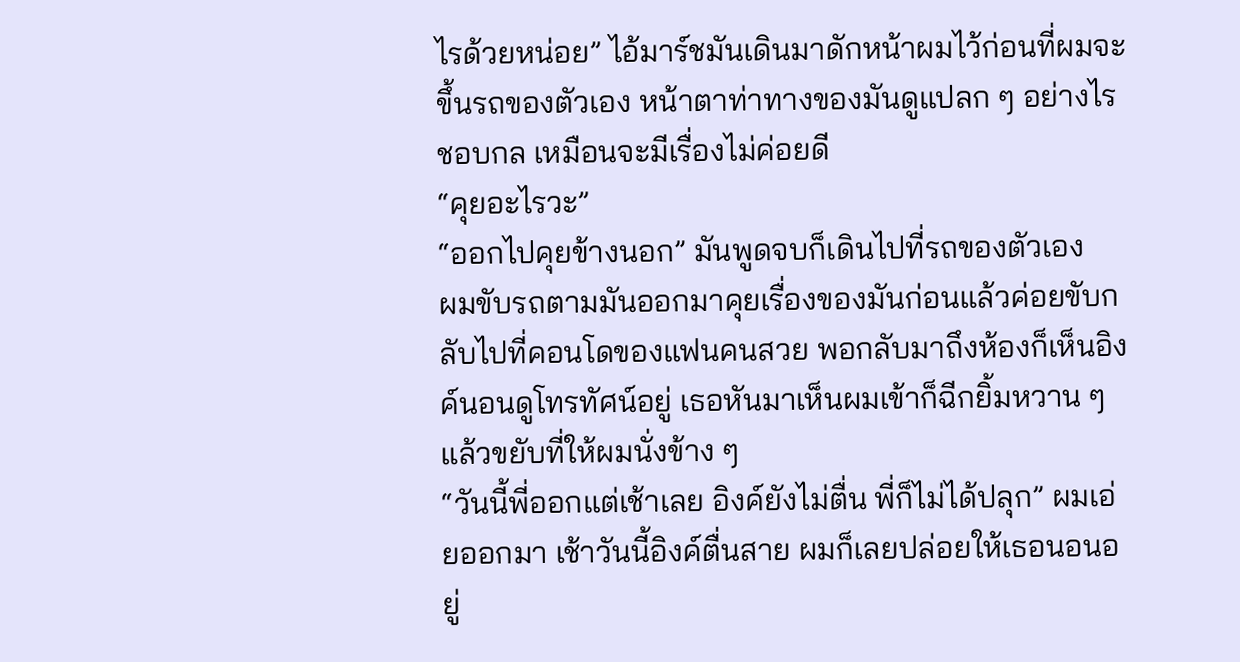ไรด้วยหน่อย” ไอ้มาร์ชมันเดินมาดักหน้าผมไว้ก่อนที่ผมจะขึ้นรถของตัวเอง หน้าตาท่าทางของมันดูแปลก ๆ อย่างไรชอบกล เหมือนจะมีเรื่องไม่ค่อยดี
“คุยอะไรวะ”
“ออกไปคุยข้างนอก” มันพูดจบก็เดินไปที่รถของตัวเอง
ผมขับรถตามมันออกมาคุยเรื่องของมันก่อนแล้วค่อยขับกลับไปที่คอนโดของแฟนคนสวย พอกลับมาถึงห้องก็เห็นอิงค์นอนดูโทรทัศน์อยู่ เธอหันมาเห็นผมเข้าก็ฉีกยิ้มหวาน ๆ แล้วขยับที่ให้ผมนั่งข้าง ๆ
“วันนี้พี่ออกแต่เช้าเลย อิงค์ยังไม่ตื่น พี่ก็ไม่ได้ปลุก” ผมเอ่ยออกมา เช้าวันนี้อิงค์ตื่นสาย ผมก็เลยปล่อยให้เธอนอนอยู่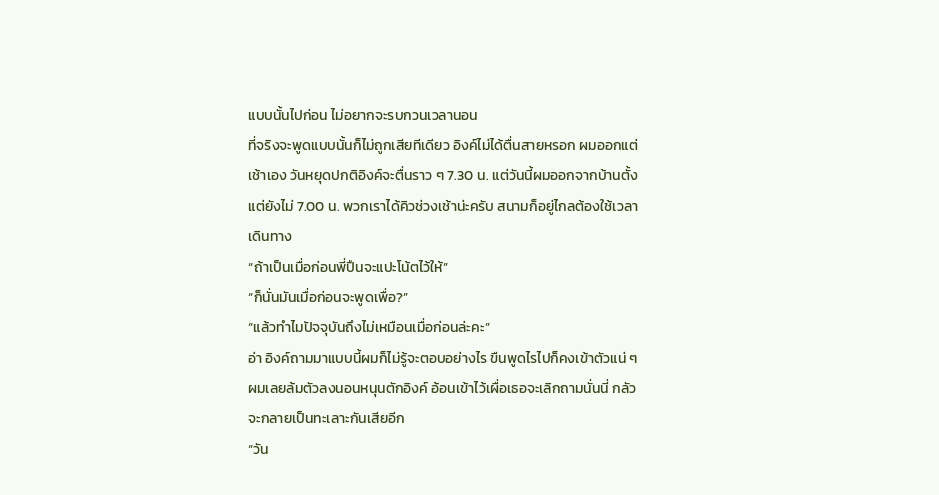แบบนั้นไปก่อน ไม่อยากจะรบกวนเวลานอน
ที่จริงจะพูดแบบนั้นก็ไม่ถูกเสียทีเดียว อิงค์ไม่ได้ตื่นสายหรอก ผมออกแต่เช้าเอง วันหยุดปกติอิงค์จะตื่นราว ๆ 7.30 น. แต่วันนี้ผมออกจากบ้านตั้งแต่ยังไม่ 7.00 น. พวกเราได้คิวช่วงเช้าน่ะครับ สนามก็อยู่ไกลต้องใช้เวลาเดินทาง
“ถ้าเป็นเมื่อก่อนพี่ปืนจะแปะโน้ตไว้ให้”
“ก็นั่นมันเมื่อก่อนจะพูดเพื่อ?”
“แล้วทำไมปัจจุบันถึงไม่เหมือนเมื่อก่อนล่ะคะ”
อ่า อิงค์ถามมาแบบนี้ผมก็ไม่รู้จะตอบอย่างไร ขืนพูดไรไปก็คงเข้าตัวแน่ ๆ ผมเลยล้มตัวลงนอนหนุนตักอิงค์ อ้อนเข้าไว้เผื่อเธอจะเลิกถามนั่นนี่ กลัวจะกลายเป็นทะเลาะกันเสียอีก
“วัน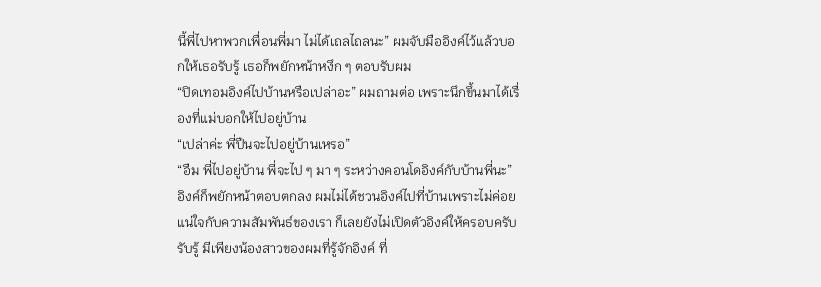นี้พี่ไปหาพวกเพื่อนพี่มา ไม่ได้เถลไถลนะ” ผมจับมืออิงค์ไว้แล้วบอกให้เธอรับรู้ เธอก็พยักหน้าหงึก ๆ ตอบรับผม
“ปิดเทอมอิงค์ไปบ้านหรือเปล่าอะ” ผมถามต่อ เพราะนึกขึ้นมาได้เรื่องที่แม่บอกให้ไปอยู่บ้าน
“เปล่าค่ะ พี่ปืนจะไปอยู่บ้านเหรอ”
“อืม พี่ไปอยู่บ้าน พี่จะไป ๆ มา ๆ ระหว่างคอนโดอิงค์กับบ้านพี่นะ”
อิงค์ก็พยักหน้าตอบตกลง ผมไม่ได้ชวนอิงค์ไปที่บ้านเพราะไม่ค่อยแน่ใจกับความสัมพันธ์ของเรา ก็เลยยังไม่เปิดตัวอิงค์ให้ครอบครับรับรู้ มีเพียงน้องสาวของผมที่รู้จักอิงค์ ที่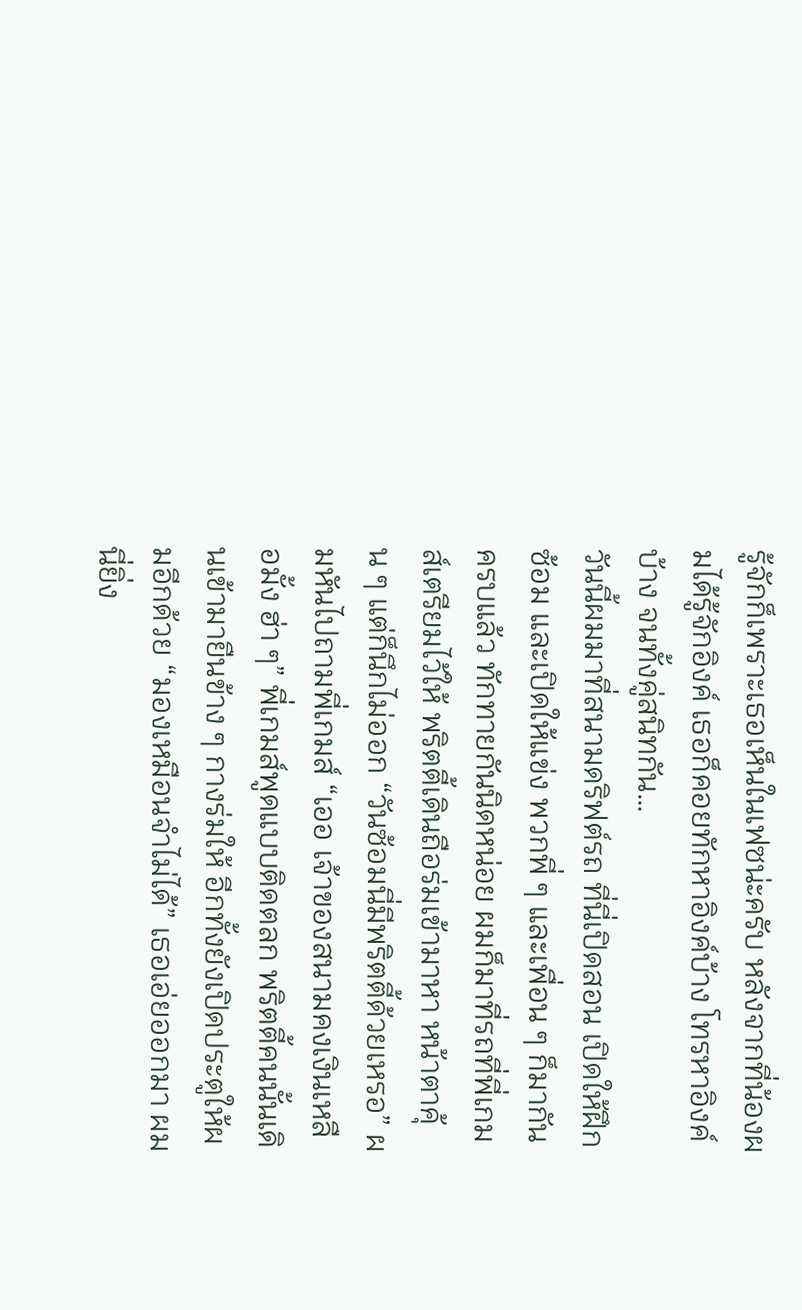รู้จักก็เพราะเธอเห็นในเฟซน่ะครับ หลังจากที่น้องผมได้รู้จักอิงค์ เธอก็คอยทักหาอิงค์บ้าง โทรหาอิงค์บ้าง จนทั้งคู่สนิทกัน…
วันนี้ผมมาที่สนามดริฟต์รถ ที่นี่เปิดสอน เปิดให้ฝึกซ้อม และเปิดให้แข่ง พวกพี่ ๆ และเพื่อน ๆ ก็มากันครบแล้ว ทักทายกันนิดหน่อย ผมก็มาที่รถที่พี่เกมส์เตรียมไว้ให้ พริตตี้เดินถือร่มเข้ามาหา หน้าตาคุ้น ๆ แต่ก็นึกไม่ออก “วันซ้อมนี่มีพริตตี้ด้วยเหรอ” ผมหันไปถามพี่เกมส์ “เออ เจ้าของสนามคงเงินเหลือมั้ง ฮ่า ๆ” พี่เกมส์พูดแบบติดตลก พริตตี้คนนั้นเดินเข้ามายืนข้าง ๆ กางร่มให้ อีกทั้งยังเปิดประตูให้ผมอีกด้วย “มองเหมือนจำไม่ได้” เธอเอ่ยออกมา ผมนี่ยิ่ง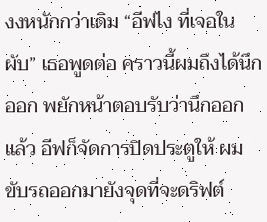งงหนักกว่าเดิม “อีฟไง ที่เจอในผับ” เธอพูดต่อ คราวนี้ผมถึงได้นึกออก พยักหน้าตอบรับว่านึกออกแล้ว อีฟก็จัดการปิดประตูให้ ผมขับรถออกมายังจุดที่จะดริฟต์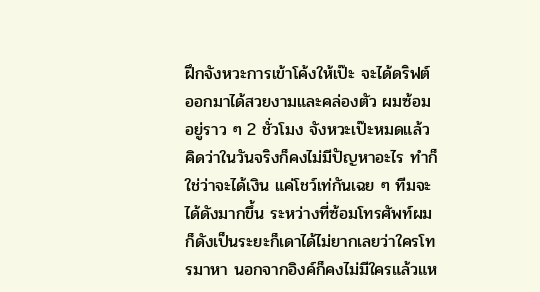ฝึกจังหวะการเข้าโค้งให้เป๊ะ จะได้ดริฟต์ออกมาได้สวยงามและคล่องตัว ผมซ้อมอยู่ราว ๆ 2 ชั่วโมง จังหวะเป๊ะหมดแล้ว คิดว่าในวันจริงก็คงไม่มีปัญหาอะไร ทำก็ใช่ว่าจะได้เงิน แค่โชว์เท่กันเฉย ๆ ทีมจะได้ดังมากขึ้น ระหว่างที่ซ้อมโทรศัพท์ผมก็ดังเป็นระยะก็เดาได้ไม่ยากเลยว่าใครโทรมาหา นอกจากอิงค์ก็คงไม่มีใครแล้วแห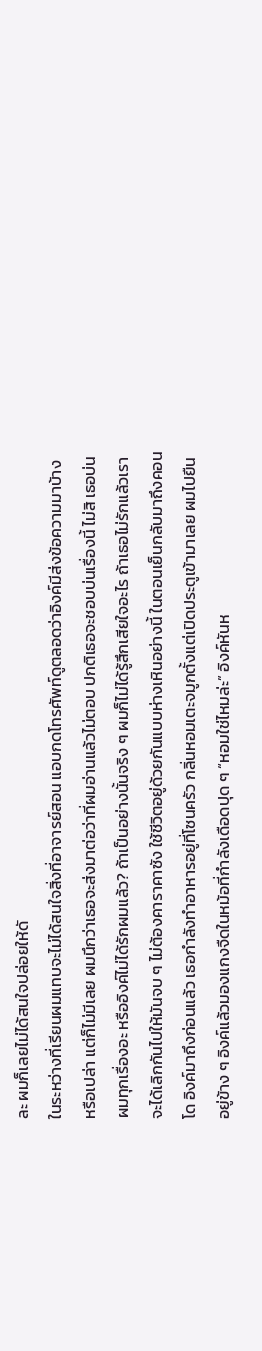ละ ผมก็เลยไม่ได้สนใจปล่อยให้ดั
ในระหว่างที่เรียนผมแทบจะไม่ได้สนใจสิ่งที่อาจารย์สอน แอบกดโทรศัพท์ดูตลอดว่าอิงค์มีส่งข้อความมาบ้างหรือเปล่า แต่ก็ไม่มีเลย ผมนึกว่าเธอจะส่งมาต่อว่าที่ผมอ่านแล้วไม่ตอบ ปกติเธอจะชอบบ่นเรื่องนี้ ไม่สิ เธอบ่นผมทุกเรื่องอะ หรืออิงค์ไม่ได้รักผมแล้ว? ถ้าเป็นอย่างนั้นจริง ๆ ผมก็ไม่ได้รู้สึกเสียใจอะไร ถ้าเธอไม่รักแล้วเราจะได้เลิกกันไปให้มันจบ ๆ ไม่ต้องคาราคาซัง ใช้ชีวิตอยู่ด้วยกันแบบห่างเหินอย่างนี้ ในตอนเย็นกลับมาถึงคอนโด อิงค์มาถึงก่อนแล้ว เธอกำลังทำอาหารอยู่ที่โซนครัว กลิ่นหอมเตะจมูกตั้งแต่เปิดประตูเข้ามาเลย ผมไปยืนอยู่ข้าง ๆ อิงค์แล้วมองแกงจืดในหม้อที่กำลังเดือดปุด ๆ “หอมใช่ไหมล่ะ” อิงค์หันห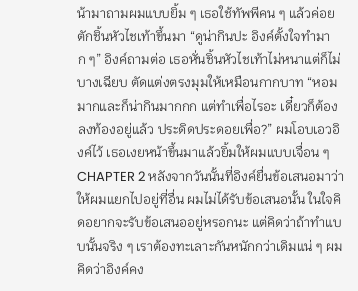น้ามาถามผมแบบยิ้ม ๆ เธอใช้ทัพพีคน ๆ แล้วค่อยตักชิ้นหัวไชเท้าขึ้นมา “ดูน่ากินปะ อิงค์ตั้งใจทำมาก ๆ” อิงค์ถามต่อ เธอหั่นชิ้นหัวไชเท้าไม่หนาแต่ก็ไม่บางเฉียบ ตัดแต่งตรงมุมให้เหมือนกากบาท “หอมมากและก็น่ากินมากกก แต่ทำเพื่อไรอะ เดี๋ยวก็ต้องลงท้องอยู่แล้ว ประดิดประดอยเพื่อ?” ผมโอบเอวอิงค์ไว้ เธอเงยหน้าขึ้นมาแล้วยิ้มให้ผมแบบเจื่อน ๆ
CHAPTER 2 หลังจากวันนั้นที่อิงค์ยื่นข้อเสนอมาว่าให้ผมแยกไปอยู่ที่อื่น ผมไม่ได้รับข้อเสนอนั้น ในใจคิดอยากจะรับข้อเสนออยู่หรอกนะ แต่คิดว่าถ้าทำแบบนั้นจริง ๆ เราต้องทะเลาะกันหนักกว่าเดิมแน่ ๆ ผมคิดว่าอิงค์คง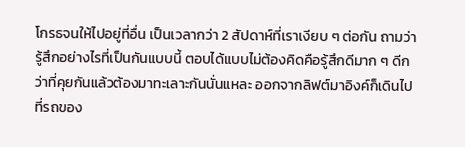โกรธจนให้ไปอยู่ที่อื่น เป็นเวลากว่า 2 สัปดาห์ที่เราเงียบ ๆ ต่อกัน ถามว่ารู้สึกอย่างไรที่เป็นกันแบบนี้ ตอบได้แบบไม่ต้องคิดคือรู้สึกดีมาก ๆ ดีกว่าที่คุยกันแล้วต้องมาทะเลาะกันนั่นแหละ ออกจากลิฟต์มาอิงค์ก็เดินไปที่รถของ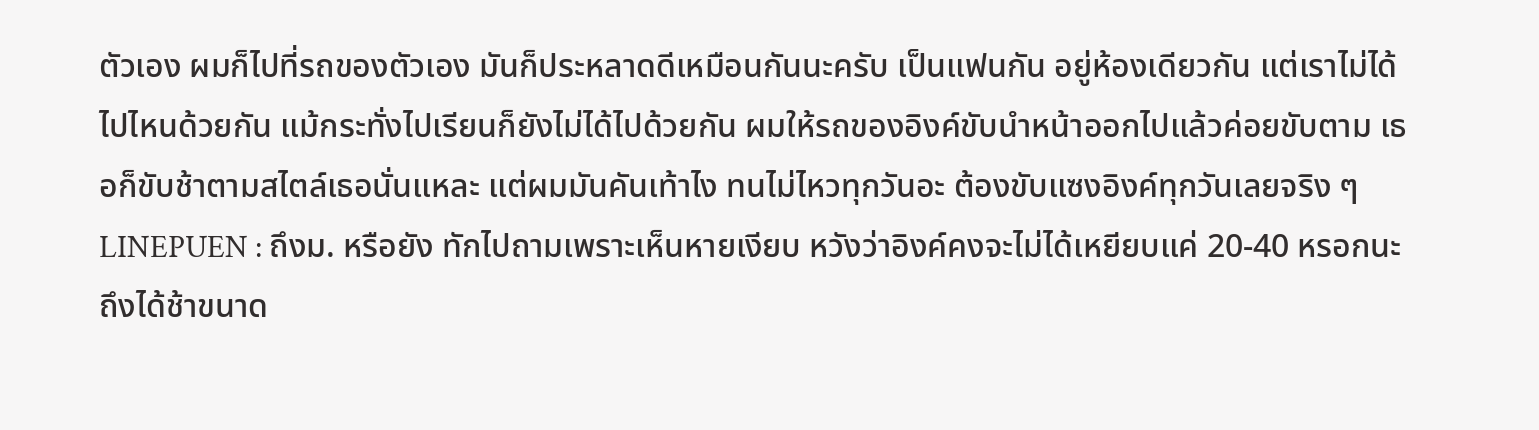ตัวเอง ผมก็ไปที่รถของตัวเอง มันก็ประหลาดดีเหมือนกันนะครับ เป็นแฟนกัน อยู่ห้องเดียวกัน แต่เราไม่ได้ไปไหนด้วยกัน แม้กระทั่งไปเรียนก็ยังไม่ได้ไปด้วยกัน ผมให้รถของอิงค์ขับนำหน้าออกไปแล้วค่อยขับตาม เธอก็ขับช้าตามสไตล์เธอนั่นแหละ แต่ผมมันคันเท้าไง ทนไม่ไหวทุกวันอะ ต้องขับแซงอิงค์ทุกวันเลยจริง ๆLINEPUEN : ถึงม. หรือยัง ทักไปถามเพราะเห็นหายเงียบ หวังว่าอิงค์คงจะไม่ได้เหยียบแค่ 20-40 หรอกนะ ถึงได้ช้าขนาด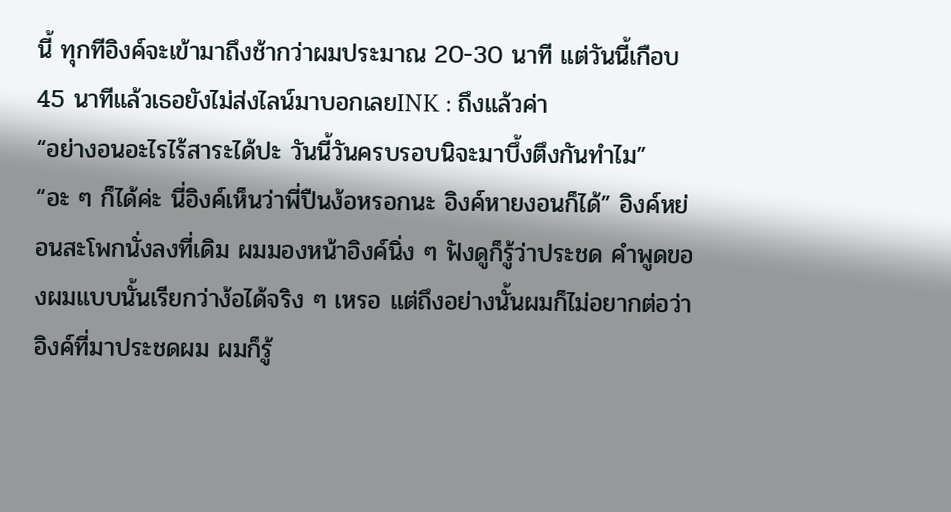นี้ ทุกทีอิงค์จะเข้ามาถึงช้ากว่าผมประมาณ 20-30 นาที แต่วันนี้เกือบ 45 นาทีแล้วเธอยังไม่ส่งไลน์มาบอกเลยINK : ถึงแล้วค่า
“อย่างอนอะไรไร้สาระได้ปะ วันนี้วันครบรอบนิจะมาบึ้งตึงกันทำไม” “อะ ๆ ก็ได้ค่ะ นี่อิงค์เห็นว่าพี่ปืนง้อหรอกนะ อิงค์หายงอนก็ได้” อิงค์หย่อนสะโพกนั่งลงที่เดิม ผมมองหน้าอิงค์นิ่ง ๆ ฟังดูก็รู้ว่าประชด คำพูดของผมแบบนั้นเรียกว่าง้อได้จริง ๆ เหรอ แต่ถึงอย่างนั้นผมก็ไม่อยากต่อว่าอิงค์ที่มาประชดผม ผมก็รู้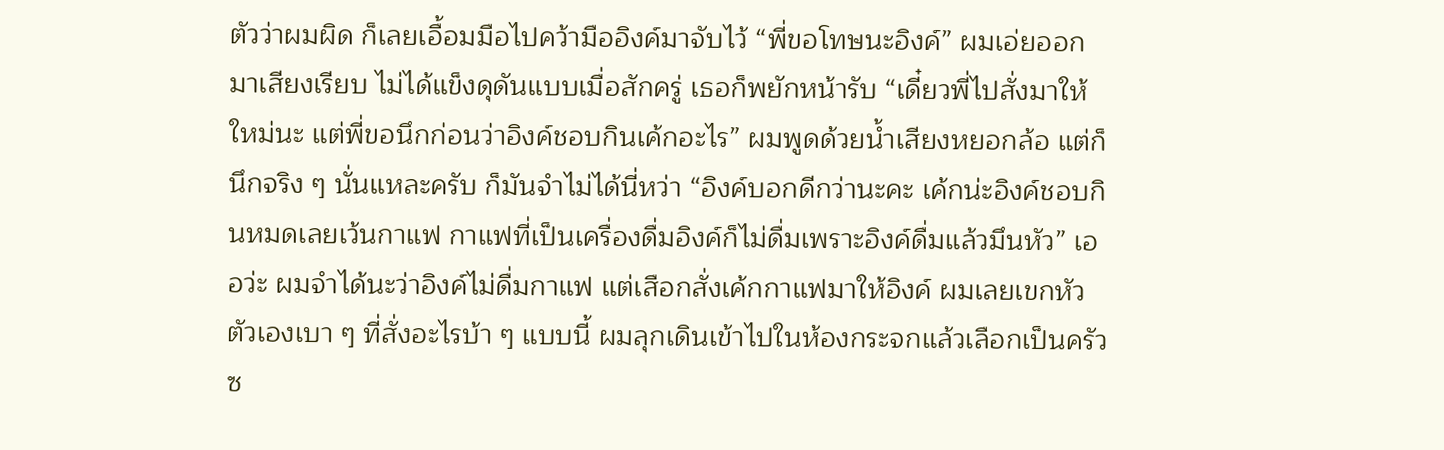ตัวว่าผมผิด ก็เลยเอื้อมมือไปคว้ามืออิงค์มาจับไว้ “พี่ขอโทษนะอิงค์” ผมเอ่ยออกมาเสียงเรียบ ไม่ได้แข็งดุดันแบบเมื่อสักครู่ เธอก็พยักหน้ารับ “เดี๋ยวพี่ไปสั่งมาให้ใหม่นะ แต่พี่ขอนึกก่อนว่าอิงค์ชอบกินเค้กอะไร” ผมพูดด้วยน้ำเสียงหยอกล้อ แต่ก็นึกจริง ๆ นั่นแหละครับ ก็มันจำไม่ได้นี่หว่า “อิงค์บอกดีกว่านะคะ เค้กน่ะอิงค์ชอบกินหมดเลยเว้นกาแฟ กาแฟที่เป็นเครื่องดื่มอิงค์ก็ไม่ดื่มเพราะอิงค์ดื่มแล้วมึนหัว” เออว่ะ ผมจำได้นะว่าอิงค์ไม่ดื่มกาแฟ แต่เสือกสั่งเค้กกาแฟมาให้อิงค์ ผมเลยเขกหัวตัวเองเบา ๆ ที่สั่งอะไรบ้า ๆ แบบนี้ ผมลุกเดินเข้าไปในห้องกระจกแล้วเลือกเป็นครัวซ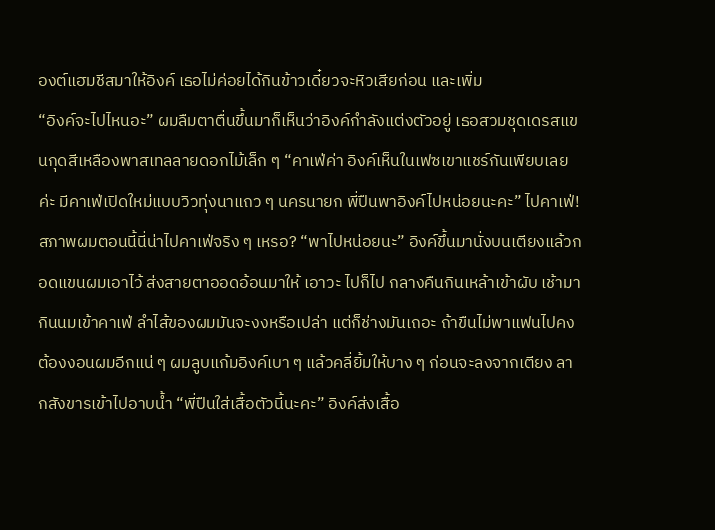องต์แฮมชีสมาให้อิงค์ เธอไม่ค่อยได้กินข้าวเดี๋ยวจะหิวเสียก่อน และเพิ่ม
“อิงค์จะไปไหนอะ” ผมลืมตาตื่นขึ้นมาก็เห็นว่าอิงค์กำลังแต่งตัวอยู่ เธอสวมชุดเดรสแขนกุดสีเหลืองพาสเทลลายดอกไม้เล็ก ๆ “คาเฟ่ค่า อิงค์เห็นในเฟซเขาแชร์กันเพียบเลยค่ะ มีคาเฟ่เปิดใหม่แบบวิวทุ่งนาแถว ๆ นครนายก พี่ปืนพาอิงค์ไปหน่อยนะคะ” ไปคาเฟ่! สภาพผมตอนนี้นี่น่าไปคาเฟ่จริง ๆ เหรอ? “พาไปหน่อยนะ” อิงค์ขึ้นมานั่งบนเตียงแล้วกอดแขนผมเอาไว้ ส่งสายตาออดอ้อนมาให้ เอาวะ ไปก็ไป กลางคืนกินเหล้าเข้าผับ เช้ามากินนมเข้าคาเฟ่ ลำไส้ของผมมันจะงงหรือเปล่า แต่ก็ช่างมันเถอะ ถ้าขืนไม่พาแฟนไปคงต้องงอนผมอีกแน่ ๆ ผมลูบแก้มอิงค์เบา ๆ แล้วคลี่ยิ้มให้บาง ๆ ก่อนจะลงจากเตียง ลากสังขารเข้าไปอาบน้ำ “พี่ปืนใส่เสื้อตัวนี้นะคะ” อิงค์ส่งเสื้อ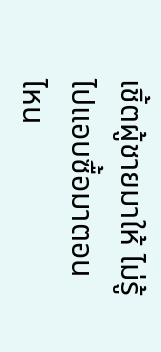เชิ้ตผู้ชายมาให้ ไม่รู้ไปแอบซื้อมาตอนไหน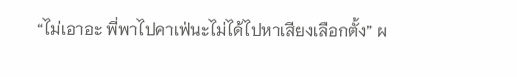“ไม่เอาอะ พี่พาไปคาเฟ่นะไม่ได้ไปหาเสียงเลือกตั้ง” ผ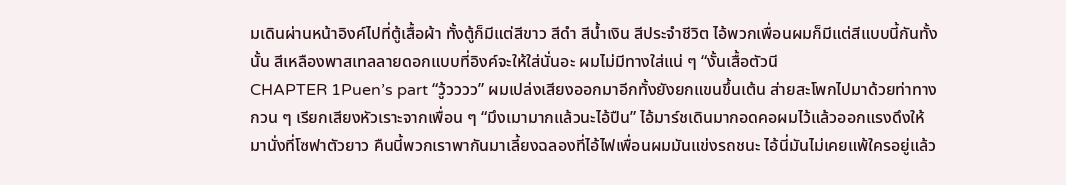มเดินผ่านหน้าอิงค์ไปที่ตู้เสื้อผ้า ทั้งตู้ก็มีแต่สีขาว สีดำ สีน้ำเงิน สีประจำชีวิต ไอ้พวกเพื่อนผมก็มีแต่สีแบบนี้กันทั้งนั้น สีเหลืองพาสเทลลายดอกแบบที่อิงค์จะให้ใส่นั่นอะ ผมไม่มีทางใส่แน่ ๆ “งั้นเสื้อตัวนี
CHAPTER 1Puen’s part “วู้วววว” ผมเปล่งเสียงออกมาอีกทั้งยังยกแขนขึ้นเต้น ส่ายสะโพกไปมาด้วยท่าทางกวน ๆ เรียกเสียงหัวเราะจากเพื่อน ๆ “มึงเมามากแล้วนะไอ้ปืน” ไอ้มาร์ชเดินมากอดคอผมไว้แล้วออกแรงดึงให้มานั่งที่โซฟาตัวยาว คืนนี้พวกเราพากันมาเลี้ยงฉลองที่ไอ้ไฟเพื่อนผมมันแข่งรถชนะ ไอ้นี่มันไม่เคยแพ้ใครอยู่แล้ว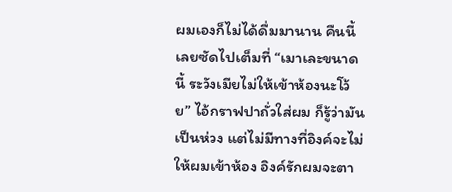ผมเองก็ไม่ได้ดื่มมานาน คืนนี้เลยซัดไปเต็มที่ “เมาเละขนาดนี้ ระวังเมียไม่ให้เข้าห้องนะโว้ย” ไอ้กราฟปาถั่วใส่ผม ก็รู้ว่ามันเป็นห่วง แต่ไม่มีทางที่อิงค์จะไม่ให้ผมเข้าห้อง อิงค์รักผมจะตา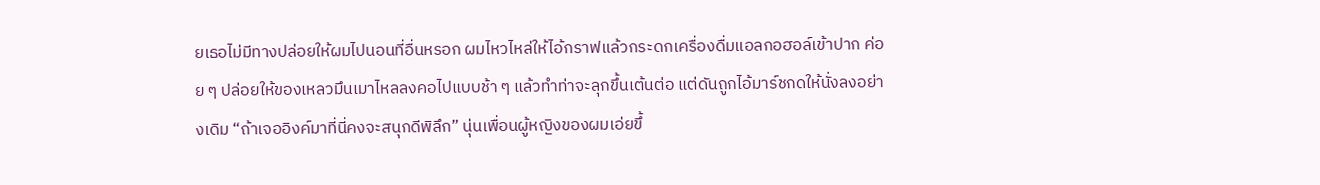ยเธอไม่มีทางปล่อยให้ผมไปนอนที่อื่นหรอก ผมไหวไหล่ให้ไอ้กราฟแล้วกระดกเครื่องดื่มแอลกอฮอล์เข้าปาก ค่อย ๆ ปล่อยให้ของเหลวมึนเมาไหลลงคอไปแบบช้า ๆ แล้วทำท่าจะลุกขึ้นเต้นต่อ แต่ดันถูกไอ้มาร์ชกดให้นั่งลงอย่างเดิม “ถ้าเจออิงค์มาที่นี่คงจะสนุกดีพิลึก” นุ่นเพื่อนผู้หญิงของผมเอ่ยขึ้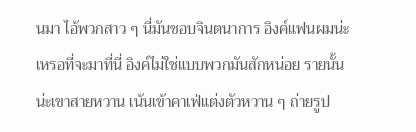นมา ไอ้พวกสาว ๆ นี่มันชอบจินตนาการ อิงค์แฟนผมน่ะเหรอที่จะมาที่นี่ อิงค์ไม่ใช่แบบพวกมันสักหน่อย รายนั้นน่ะเขาสายหวาน เน้นเข้าคาเฟ่แต่งตัวหวาน ๆ ถ่ายรูป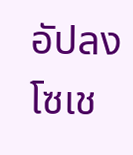อัปลงโซเช